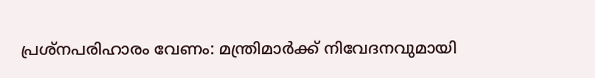പ്രശ്നപരിഹാരം വേണം: മന്ത്രിമാർക്ക് നിവേദനവുമായി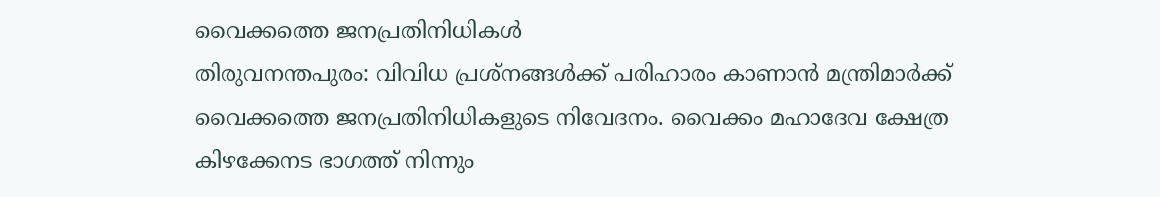വൈക്കത്തെ ജനപ്രതിനിധികൾ
തിരുവനന്തപുരം: വിവിധ പ്രശ്നങ്ങൾക്ക് പരിഹാരം കാണാൻ മന്ത്രിമാർക്ക് വൈക്കത്തെ ജനപ്രതിനിധികളുടെ നിവേദനം. വൈക്കം മഹാദേവ ക്ഷേത്ര കിഴക്കേനട ഭാഗത്ത് നിന്നും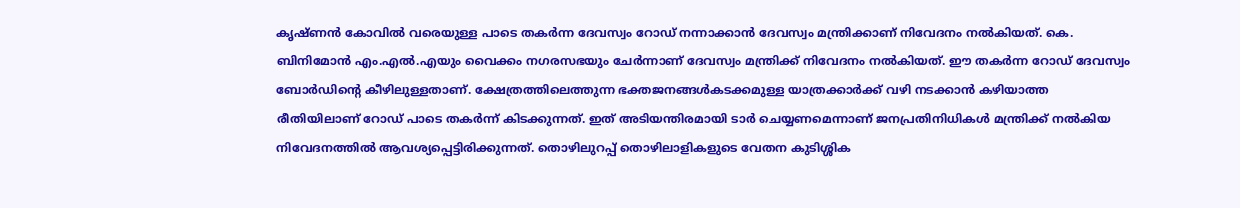കൃഷ്ണൻ കോവിൽ വരെയുള്ള പാടെ തകർന്ന ദേവസ്വം റോഡ് നന്നാക്കാൻ ദേവസ്വം മന്ത്രിക്കാണ് നിവേദനം നൽകിയത്. കെ. ബിനിമോൻ എം.എൽ.എയും വൈക്കം നഗരസഭയും ചേർന്നാണ് ദേവസ്വം മന്ത്രിക്ക് നിവേദനം നൽകിയത്. ഈ തകർന്ന റോഡ് ദേവസ്വം ബോർഡിൻ്റെ കീഴിലുള്ളതാണ്. ക്ഷേത്രത്തിലെത്തുന്ന ഭക്തജനങ്ങൾകടക്കമുള്ള യാത്രക്കാർക്ക് വഴി നടക്കാൻ കഴിയാത്ത രീതിയിലാണ് റോഡ് പാടെ തകർന്ന് കിടക്കുന്നത്. ഇത് അടിയന്തിരമായി ടാർ ചെയ്യണമെന്നാണ് ജനപ്രതിനിധികൾ മന്ത്രിക്ക് നൽകിയ നിവേദനത്തിൽ ആവശ്യപ്പെട്ടിരിക്കുന്നത്. തൊഴിലുറപ്പ് തൊഴിലാളികളുടെ വേതന കുടിശ്ശിക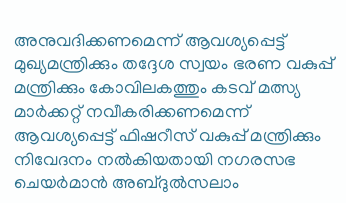അനുവദിക്കണമെന്ന് ആവശ്യപ്പെട്ട് മുഖ്യമന്ത്രിക്കും തദ്ദേശ സ്വയം ഭരണ വകുപ്പ് മന്ത്രിക്കും കോവിലകത്തും കടവ് മത്സ്യ മാർക്കറ്റ് നവീകരിക്കണമെന്ന് ആവശ്യപ്പെട്ട് ഫിഷറീസ് വകുപ്പ് മന്ത്രിക്കും നിവേദനം നൽകിയതായി നഗരസഭ ചെയർമാൻ അബ്ദുൽസലാം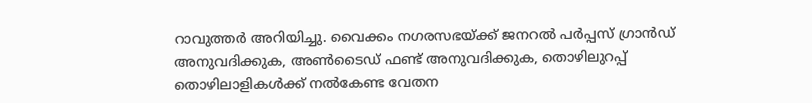റാവുത്തർ അറിയിച്ചു. വൈക്കം നഗരസഭയ്ക്ക് ജനറൽ പർപ്പസ് ഗ്രാൻഡ് അനുവദിക്കുക, അൺടൈഡ് ഫണ്ട് അനുവദിക്കുക, തൊഴിലുറപ്പ് തൊഴിലാളികൾക്ക് നൽകേണ്ട വേതന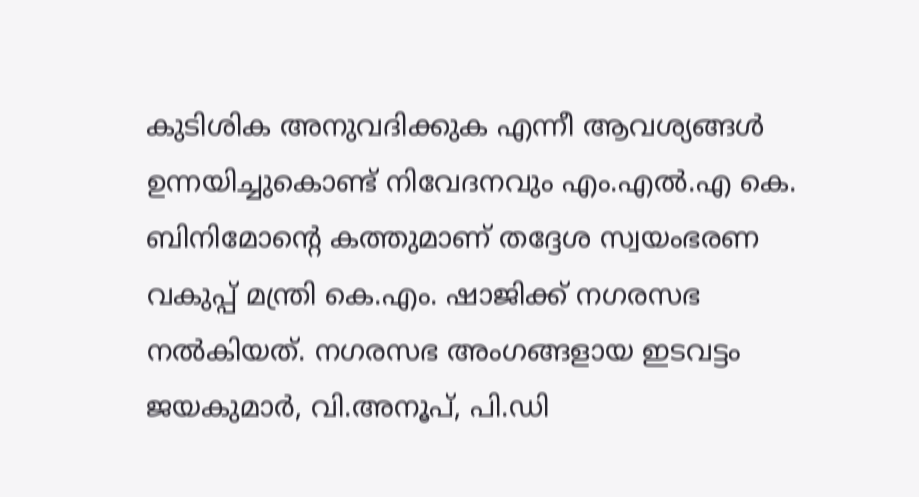കുടിശിക അനുവദിക്കുക എന്നീ ആവശ്യങ്ങൾ ഉന്നയിച്ചുകൊണ്ട് നിവേദനവും എം.എൽ.എ കെ. ബിനിമോന്റെ കത്തുമാണ് തദ്ദേശ സ്വയംഭരണ വകുപ്പ് മന്ത്രി കെ.എം. ഷാജിക്ക് നഗരസഭ നൽകിയത്. നഗരസഭ അംഗങ്ങളായ ഇടവട്ടം ജയകുമാർ, വി.അനൂപ്, പി.ഡി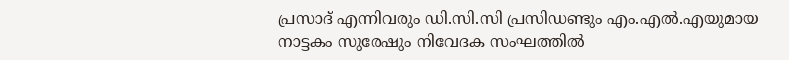പ്രസാദ് എന്നിവരും ഡി.സി.സി പ്രസിഡണ്ടും എം.എൽ.എയുമായ നാട്ടകം സുരേഷും നിവേദക സംഘത്തിൽ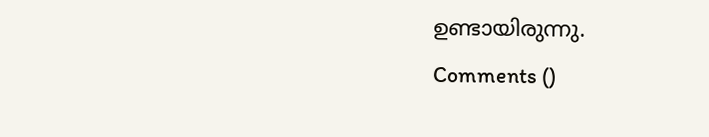ഉണ്ടായിരുന്നു.
Comments ()